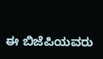ಈ ಬಿಜೆಪಿಯವರು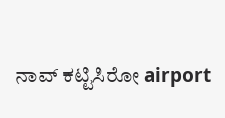ನಾವ್ ಕಟ್ಟಿಸಿರೋ airport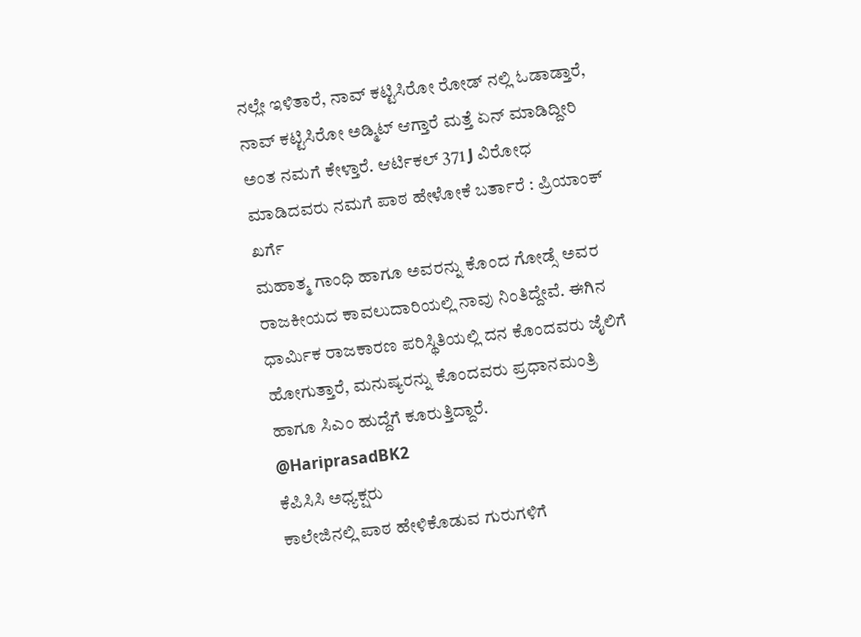ನಲ್ಲೇ ಇಳಿತಾರೆ, ನಾವ್ ಕಟ್ಟಿಸಿರೋ ರೋಡ್ ನಲ್ಲಿ ಓಡಾಡ್ತಾರೆ, ನಾವ್ ಕಟ್ಟಿಸಿರೋ ಅಡ್ಮಿಟ್ ಆಗ್ತಾರೆ ಮತ್ತೆ ಏನ್ ಮಾಡಿದ್ದೀರಿ ಅಂತ ನಮಗೆ ಕೇಳ್ತಾರೆ. ಆರ್ಟಿಕಲ್ 371 J ವಿರೋಧ ಮಾಡಿದವರು ನಮಗೆ ಪಾಠ ಹೇಳೋಕೆ ಬರ್ತಾರೆ : ಪ್ರಿಯಾಂಕ್ ಖರ್ಗೆ
ಮಹಾತ್ಮ ಗಾಂಧಿ ಹಾಗೂ ಅವರನ್ನು ಕೊಂದ ಗೋಡ್ಸೆ ಅವರ ರಾಜಕೀಯದ ಕಾವಲುದಾರಿಯಲ್ಲಿ ನಾವು ನಿಂತಿದ್ದೇವೆ. ಈಗಿನ ಧಾರ್ಮಿಕ ರಾಜಕಾರಣ ಪರಿಸ್ಥಿತಿಯಲ್ಲಿ ದನ ಕೊಂದವರು ಜೈಲಿಗೆ ಹೋಗುತ್ತಾರೆ, ಮನುಷ್ಯರನ್ನು ಕೊಂದವರು ಪ್ರಧಾನಮಂತ್ರಿ ಹಾಗೂ ಸಿಎಂ ಹುದ್ದೆಗೆ ಕೂರುತ್ತಿದ್ದಾರೆ.
@HariprasadBK2
ಕೆಪಿಸಿಸಿ ಅಧ್ಯಕ್ಷರು
ಕಾಲೇಜಿನಲ್ಲಿ ಪಾಠ ಹೇಳಿಕೊಡುವ ಗುರುಗಳಿಗೆ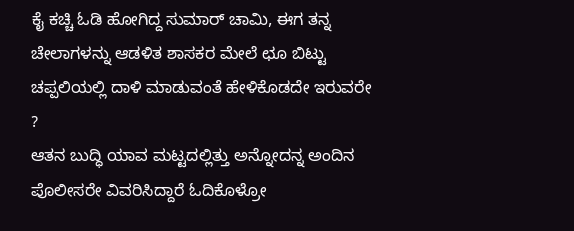ಕೈ ಕಚ್ಚಿ ಓಡಿ ಹೋಗಿದ್ದ ಸುಮಾರ್ ಚಾಮಿ, ಈಗ ತನ್ನ ಚೇಲಾಗಳನ್ನು ಆಡಳಿತ ಶಾಸಕರ ಮೇಲೆ ಛೂ ಬಿಟ್ಟು ಚಪ್ಪಲಿಯಲ್ಲಿ ದಾಳಿ ಮಾಡುವಂತೆ ಹೇಳಿಕೊಡದೇ ಇರುವರೇ ?
ಆತನ ಬುದ್ಧಿ ಯಾವ ಮಟ್ಟದಲ್ಲಿತ್ತು ಅನ್ನೋದನ್ನ ಅಂದಿನ ಪೊಲೀಸರೇ ವಿವರಿಸಿದ್ದಾರೆ ಓದಿಕೊಳ್ರೋ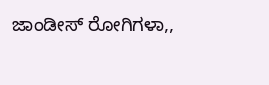ಜಾಂಡೀಸ್ ರೋಗಿಗಳಾ,,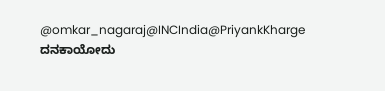@omkar_nagaraj@INCIndia@PriyankKharge ದನಕಾಯೋದು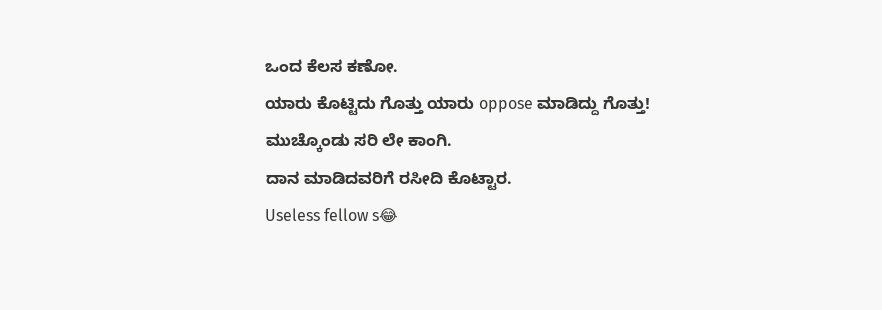ಒಂದ ಕೆಲಸ ಕಣೋ.
ಯಾರು ಕೊಟ್ಟಿದು ಗೊತ್ತು ಯಾರು oppose ಮಾಡಿದ್ದು ಗೊತ್ತು!
ಮುಚ್ಕೊಂಡು ಸರಿ ಲೇ ಕಾಂಗಿ.
ದಾನ ಮಾಡಿದವರಿಗೆ ರಸೀದಿ ಕೊಟ್ಟಾರ.
Useless fellow s😂